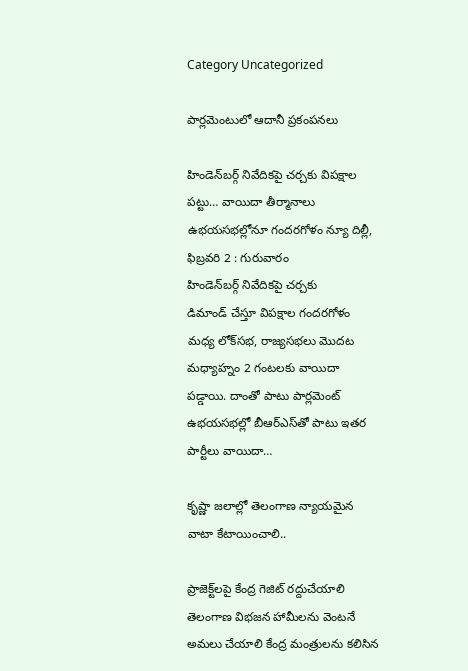Category Uncategorized

పార్లమెంటులో ఆదానీ ప్రకంపనలు

హిండెన్‌బర్గ్ ‌నివేదికపై చర్చకు విపక్షాల పట్టు… వాయిదా తీర్మానాలు ఉభయసభల్లోనూ గందరగోళం న్యూ దిల్లీ, ఫిబ్రవరి 2 : గురువారం హిండెన్‌బర్గ్ ‌నివేదికపై చర్చకు డిమాండ్‌ ‌చేస్తూ విపక్షాల గందరగోళం మధ్య లోక్‌సభ, రాజ్యసభలు మొదట మధ్యాహ్నం 2 గంటలకు వాయిదా పడ్డాయి. దాంతో పాటు పార్లమెంట్‌ ఉభయసభల్లో బీఆర్‌ఎస్‌తో పాటు ఇతర పార్టీలు వాయిదా…

కృష్ణా జలాల్లో తెలంగాణ న్యాయమైన వాటా కేటాయించాలి..

ప్రాజెక్ట్‌లపై కేంద్ర గెజిట్‌ ‌రద్దుచేయాలి తెలంగాణ విభజన హామీలను వెంటనే అమలు చేయాలి కేంద్ర మంత్రులను కలిసిన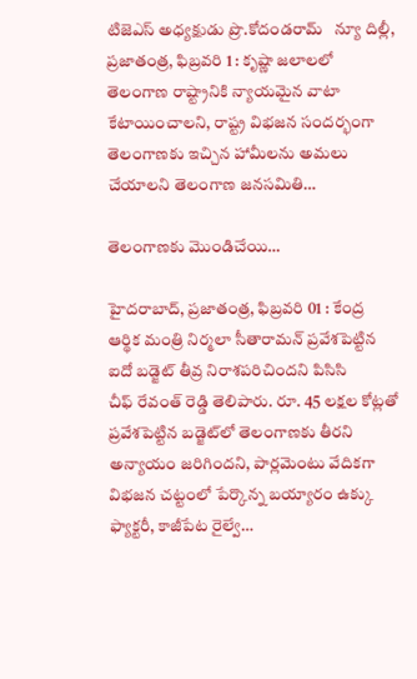టిజెఎస్‌ అధ్యక్షుడు ప్రొ.కోదండరామ్‌   న్యూ దిల్లీ, ప్రజాతంత్ర, ఫిబ్రవరి 1 : కృష్ణా జలాలలో తెలంగాణ రాష్ట్రానికి న్యాయమైన వాటా కేటాయించాలని, రాష్ట్ర విభజన సందర్భంగా తెలంగాణకు ఇచ్చిన హామీలను అమలు చేయాలని తెలంగాణ జనసమితి…

తెలంగాణకు మొండిచేయి…

హైదరాబాద్‌, ప్రజాతంత్ర, ఫిబ్రవరి 01 : కేంద్ర ఆర్థిక మంత్రి నిర్మలా సీతారామన్‌ ‌ప్రవేశపెట్టిన ఐదో బడ్జెట్‌ ‌తీవ్ర నిరాశపరిచిందని పిసిసి చీఫ్‌ ‌రేవంత్‌ ‌రెడ్డి తెలిపారు. రూ. 45 లక్షల కోట్లతో ప్రవేశపెట్టిన బడ్జెట్‌లో తెలంగాణకు తీరని అన్యాయం జరిగిందని, పార్లమెంటు వేదికగా విభజన చట్టంలో పేర్కొన్న బయ్యారం ఉక్కు ఫ్యాక్టరీ, కాజీపేట రైల్వే…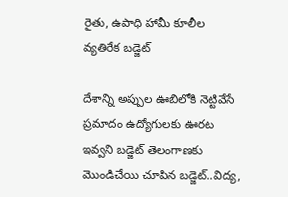రైతు, ఉపాధి హామీ కూలీల వ్యతిరేక బడ్జెట్‌

దేశాన్ని అప్పుల ఊబిలోకి నెట్టివేసే ప్రమాదం ఉద్యోగులకు ఊరట ఇవ్వని బడ్జెట్‌ ‌తెలంగాణకు మొండిచేయి చూపిన బడ్జెట్‌..విద్య,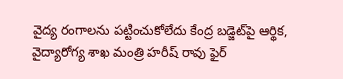వైద్య రంగాలను పట్టించుకోలేదు కేంద్ర బడ్జెట్‌పై ఆర్థిక, వైద్యారోగ్య శాఖ మంత్రి హరీష్‌ ‌రావు ఫైర్‌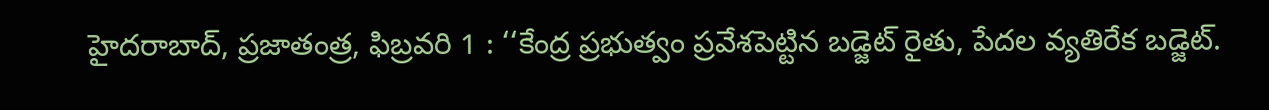హైదరాబాద్‌, ప్రజాతంత్ర, ఫిబ్రవరి 1 : ‘‘కేంద్ర ప్రభుత్వం ప్రవేశపెట్టిన బడ్జెట్‌ ‌రైతు, పేదల వ్యతిరేక బడ్జెట్‌.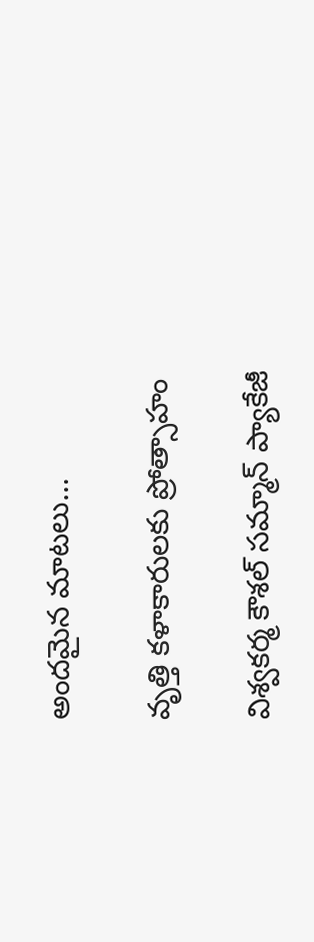అం‌దమైన మాటలు…

వృత్తి కళాకారులకు ప్రోత్సాహం

విశ్వకర్మ కౌశల్‌ ‌సమ్మాన్‌ ‌ప్యాకేజీ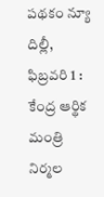పథకం న్యూ దిల్లీ, ఫిబ్రవరి 1 : కేంద్ర ఆర్థిక మంత్రి నిర్మల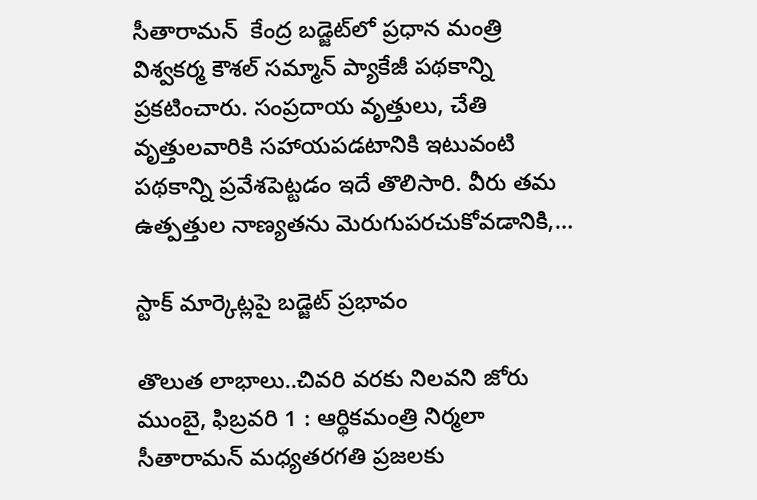సీతారామన్‌  ‌కేంద్ర బడ్జెట్‌లో ప్రధాన మంత్రి విశ్వకర్మ కౌశల్‌ ‌సమ్మాన్‌ ‌ప్యాకేజీ పథకాన్ని ప్రకటించారు. సంప్రదాయ వృత్తులు, చేతి వృత్తులవారికి సహాయపడటానికి ఇటువంటి పథకాన్ని ప్రవేశపెట్టడం ఇదే తొలిసారి. వీరు తమ ఉత్పత్తుల నాణ్యతను మెరుగుపరచుకోవడానికి,…

స్టాక్‌ ‌మార్కెట్లపై బడ్జెట్‌ ‌ప్రభావం

తొలుత లాభాలు..చివరి వరకు నిలవని జోరు ముంబై, ఫిబ్రవరి 1 : ఆర్థికమంత్రి నిర్మలా సీతారామన్‌ ‌మధ్యతరగతి ప్రజలకు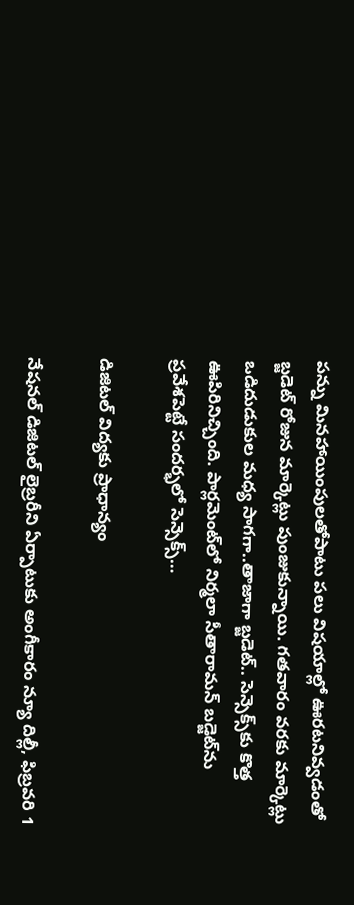పన్ను మినహాయింపులతోపాటు పలు విషయాల్లో ఊరటనివ్వడంతో బ్జడెట్‌ ‌రోజున మార్కెట్లు పుంజుకున్నాయి. గతవారం వరకు మార్కెట్లు ఒడిదుడుకుల మధ్య సాగగా..తాజాగా బ్జడెట్‌.. సెన్సెక్స్‌కు కొత్త ఊపిరినిచ్చింది. పార్లమెంట్‌లో నిర్మలా సీతారామన్‌ ‌బడ్జెట్‌ను ప్రవేశపెట్టే సందర్భలో సెన్సెక్స్…

డిజిటల్‌ ‌విద్యకు ప్రాధాన్యం

నేషనల్‌ ‌డిజిటల్‌ ‌లైబ్రరీని ఏర్పాటుకు అంగీకారం న్యూ దిల్లీ, ఫిబ్రవరి 1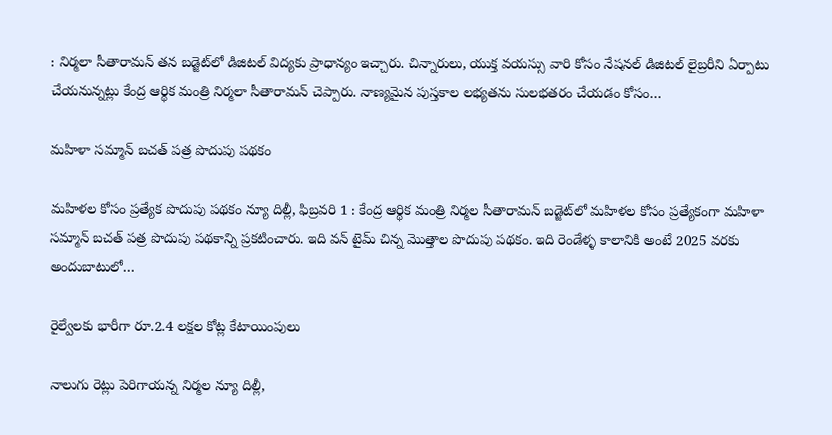: నిర్మలా సీతారామన్‌ ‌తన బడ్జెట్‌లో డిజిటల్‌ ‌విద్యకు ప్రాధాన్యం ఇచ్చారు. చిన్నారులు, యుక్త వయస్సు వారి కోసం నేషనల్‌ ‌డిజిటల్‌ ‌లైబ్రరీని ఏర్పాటు చేయనున్నట్లు కేంద్ర ఆర్థిక మంత్రి నిర్మలా సీతారామన్‌ ‌చెప్పారు. నాణ్యమైన పుస్తకాల లభ్యతను సులభతరం చేయడం కోసం…

మహిళా సమ్మాన్‌ ‌బచత్‌ ‌పత్ర పొదుపు పథకం

మహిళల కోసం ప్రత్యేక పొదుపు పథకం న్యూ దిల్లీ, ఫిబ్రవరి 1 : కేంద్ర ఆర్థిక మంత్రి నిర్మల సీతారామన్‌ ‌బడ్జెట్‌లో మహిళల కోసం ప్రత్యేకంగా మహిళా సమ్మాన్‌ ‌బచత్‌ ‌పత్ర పొదుపు పథకాన్ని ప్రకటించారు. ఇది వన్‌ ‌టైమ్‌ ‌చిన్న మొత్తాల పొదుపు పథకం. ఇది రెండేళ్ళ కాలానికి అంటే 2025 వరకు అందుబాటులో…

రైల్వేలకు భారీగా రూ.2.4 లక్షల కోట్ల కేటాయింపులు

నాలుగు రెట్లు పెరిగాయన్న నిర్మల న్యూ దిల్లీ,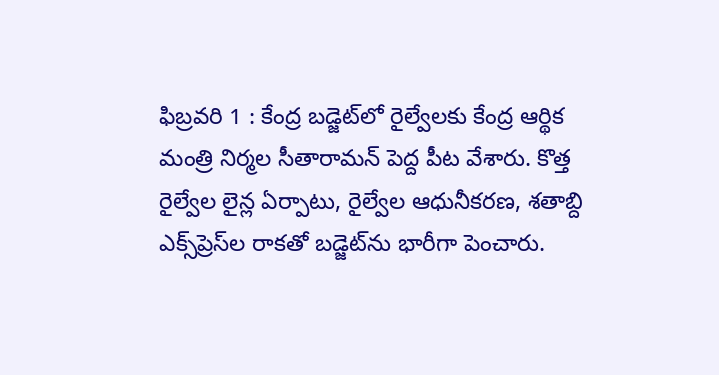ఫిబ్రవరి 1 : కేంద్ర బడ్జెట్‌లో రైల్వేలకు కేంద్ర ఆర్థిక మంత్రి నిర్మల సీతారామన్‌ ‌పెద్ద పీట వేశారు. కొత్త రైల్వేల లైన్ల ఏర్పాటు, రైల్వేల ఆధునీకరణ, శతాబ్ది ఎక్స్‌ప్రెస్‌ల రాకతో బడ్జెట్‌ను భారీగా పెంచారు.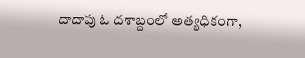దాదాపు ఓ దశాబ్దంలో అత్యధికంగా,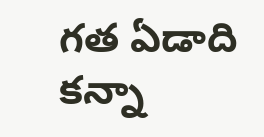గత ఏడాది కన్నా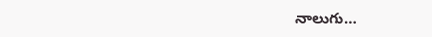నాలుగు…